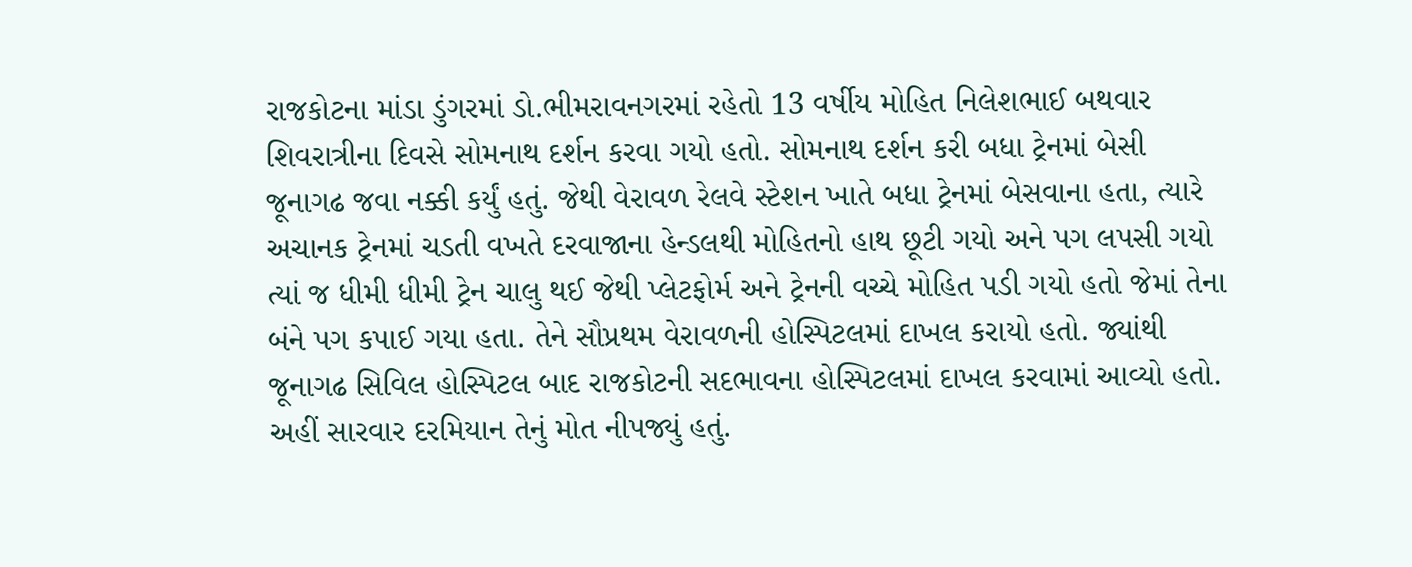રાજકોટના માંડા ડુંગરમાં ડો.ભીમરાવનગરમાં રહેતો 13 વર્ષીય મોહિત નિલેશભાઈ બથવાર શિવરાત્રીના દિવસે સોમનાથ દર્શન કરવા ગયો હતો. સોમનાથ દર્શન કરી બધા ટ્રેનમાં બેસી જૂનાગઢ જવા નક્કી કર્યું હતું. જેથી વેરાવળ રેલવે સ્ટેશન ખાતે બધા ટ્રેનમાં બેસવાના હતા, ત્યારે અચાનક ટ્રેનમાં ચડતી વખતે દરવાજાના હેન્ડલથી મોહિતનો હાથ છૂટી ગયો અને પગ લપસી ગયો ત્યાં જ ધીમી ધીમી ટ્રેન ચાલુ થઈ જેથી પ્લેટફોર્મ અને ટ્રેનની વચ્ચે મોહિત પડી ગયો હતો જેમાં તેના બંને પગ કપાઈ ગયા હતા. તેને સૌપ્રથમ વેરાવળની હોસ્પિટલમાં દાખલ કરાયો હતો. જ્યાંથી જૂનાગઢ સિવિલ હોસ્પિટલ બાદ રાજકોટની સદભાવના હોસ્પિટલમાં દાખલ કરવામાં આવ્યો હતો. અહીં સારવાર દરમિયાન તેનું મોત નીપજ્યું હતું.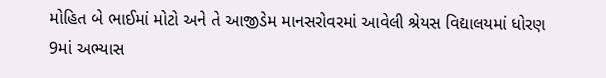મોહિત બે ભાઈમાં મોટો અને તે આજીડેમ માનસરોવરમાં આવેલી શ્રેયસ વિદ્યાલયમાં ધોરણ 9માં અભ્યાસ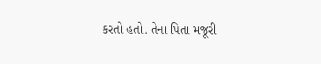કરતો હતો. તેના પિતા મજૂરી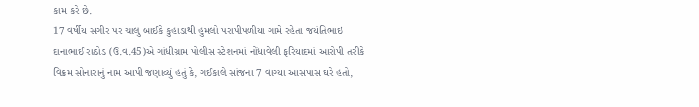કામ કરે છે.
17 વર્ષીય સગીર પર ચાલુ બાઈકે કુહાડાથી હુમલો પરાપીપળીયા ગામે રહેતા જયંતિભાઇ દાનાભાઈ રાઠોડ (ઉ.વ.45)એ ગાંધીગ્રામ પોલીસ સ્ટેશનમાં નોંધાવેલી ફરિયાદમાં આરોપી તરીકે વિક્રમ સોનારાનું નામ આપી જણાવ્યું હતું કે, ગઈકાલે સાંજના 7 વાગ્યા આસપાસ ઘરે હતો,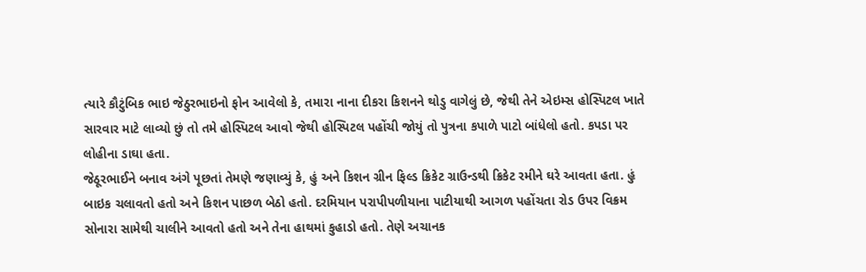ત્યારે કૌટુંબિક ભાઇ જેઠુરભાઇનો ફોન આવેલો કે, તમારા નાના દીકરા કિશનને થોડુ વાગેલું છે, જેથી તેને એઇમ્સ હોસ્પિટલ ખાતે સારવાર માટે લાવ્યો છું તો તમે હોસ્પિટલ આવો જેથી હોસ્પિટલ પહોંચી જોયું તો પુત્રના કપાળે પાટો બાંધેલો હતો. કપડા પર લોહીના ડાઘા હતા.
જેઠૂરભાઈને બનાવ અંગે પૂછતાં તેમણે જણાવ્યું કે, હું અને કિશન ગ્રીન ફિલ્ડ ક્રિકેટ ગ્રાઉન્ડથી ક્રિકેટ રમીને ઘરે આવતા હતા. હું બાઇક ચલાવતો હતો અને કિશન પાછળ બેઠો હતો. દરમિયાન પરાપીપળીયાના પાટીયાથી આગળ પહોંચતા રોડ ઉપર વિક્રમ સોનારા સામેથી ચાલીને આવતો હતો અને તેના હાથમાં કુહાડો હતો. તેણે અચાનક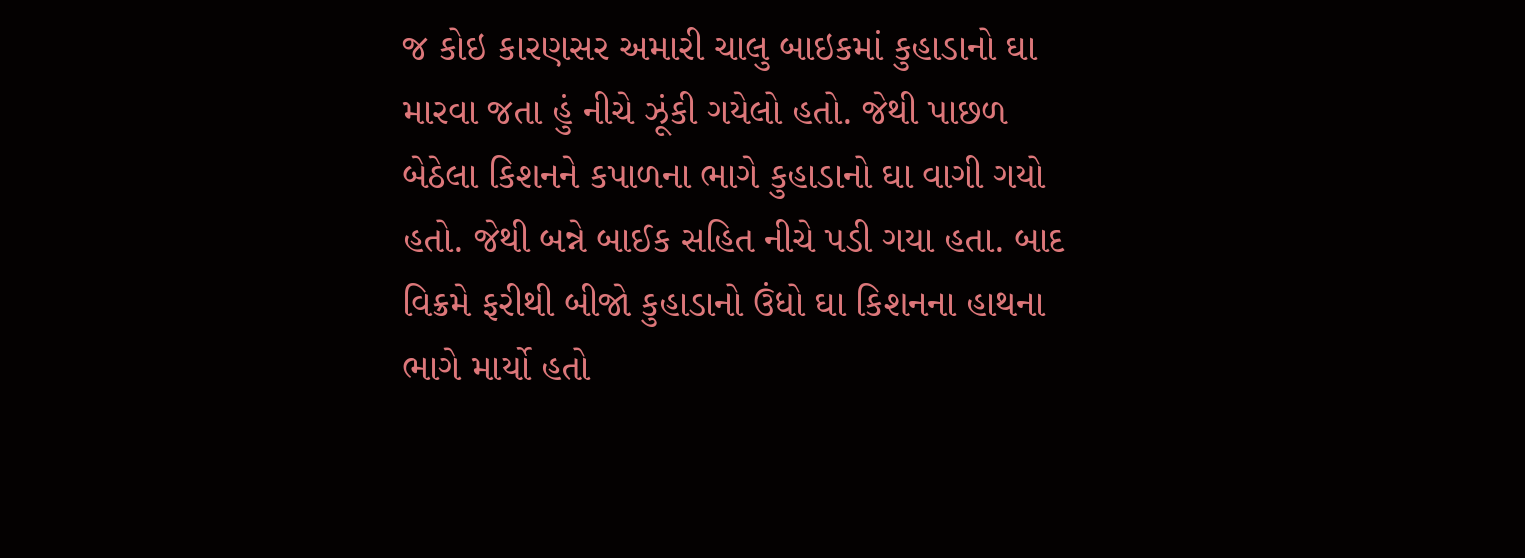જ કોઇ કારણસર અમારી ચાલુ બાઇકમાં કુહાડાનો ઘા મારવા જતા હું નીચે ઝૂંકી ગયેલો હતો. જેથી પાછળ બેઠેલા કિશનને કપાળના ભાગે કુહાડાનો ઘા વાગી ગયો હતો. જેથી બન્ને બાઈક સહિત નીચે પડી ગયા હતા. બાદ વિક્રમે ફરીથી બીજો કુહાડાનો ઉંધો ઘા કિશનના હાથના ભાગે માર્યો હતો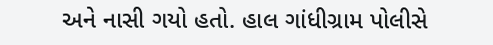અને નાસી ગયો હતો. હાલ ગાંધીગ્રામ પોલીસે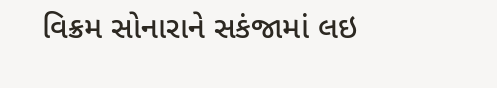વિક્રમ સોનારાને સકંજામાં લઇ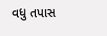વધુ તપાસ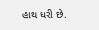હાથ ધરી છે.